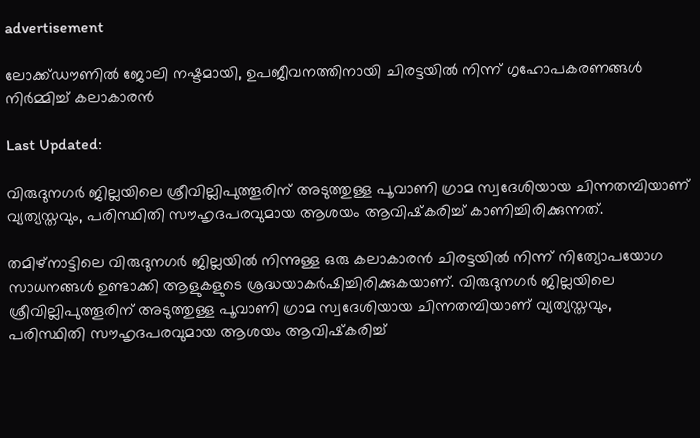advertisement

ലോക്ക്ഡൗണില്‍ ജോലി നഷ്ടമായി, ഉപജീവനത്തിനായി ചിരട്ടയില്‍ നിന്ന് ഗൃഹോപകരണങ്ങൾ നിര്‍മ്മിച്ച് കലാകാരൻ

Last Updated:

വിരുദുനഗര്‍ ജില്ലയിലെ ശ്രീവില്ലിപുത്തൂരിന് അടുത്തുള്ള പൂവാണി ഗ്രാമ സ്വദേശിയായ ചിന്നതമ്പിയാണ് വ്യത്യസ്തവും, പരിസ്ഥിതി സൗഹൃദപരവുമായ ആശയം ആവിഷ്‌കരിച്ച് കാണിച്ചിരിക്കുന്നത്.

തമിഴ്നാട്ടിലെ വിരുദുനഗര്‍ ജില്ലയില്‍ നിന്നുള്ള ഒരു കലാകാരന്‍ ചിരട്ടയില്‍ നിന്ന് നിത്യോപയോഗ സാധനങ്ങള്‍ ഉണ്ടാക്കി ആളുകളുടെ ശ്രദ്ധയാകര്‍ഷിച്ചിരിക്കുകയാണ്. വിരുദുനഗര്‍ ജില്ലയിലെ ശ്രീവില്ലിപുത്തൂരിന് അടുത്തുള്ള പൂവാണി ഗ്രാമ സ്വദേശിയായ ചിന്നതമ്പിയാണ് വ്യത്യസ്തവും, പരിസ്ഥിതി സൗഹൃദപരവുമായ ആശയം ആവിഷ്‌കരിച്ച്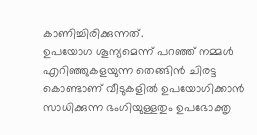കാണിച്ചിരിക്കുന്നത്.
ഉപയോഗ ശൂന്യമെന്ന് പറഞ്ഞ് നമ്മള്‍ എറിഞ്ഞുകളയുന്ന തെങ്ങിന്‍ ചിരട്ട കൊണ്ടാണ് വീടുകളില്‍ ഉപയോഗിക്കാന്‍ സാധിക്കുന്ന ഭംഗിയുള്ളതും ഉപഭോക്തൃ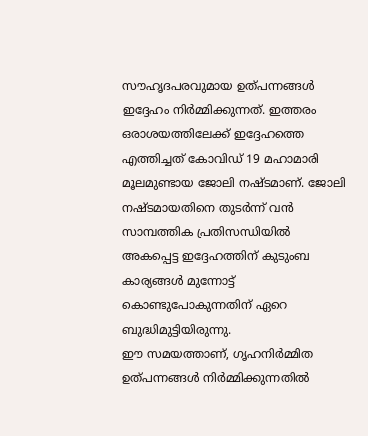സൗഹൃദപരവുമായ ഉത്പന്നങ്ങള്‍ ഇദ്ദേഹം നിര്‍മ്മിക്കുന്നത്. ഇത്തരം ഒരാശയത്തിലേക്ക് ഇദ്ദേഹത്തെ എത്തിച്ചത് കോവിഡ് 19 മഹാമാരി മൂലമുണ്ടായ ജോലി നഷ്ടമാണ്. ജോലി നഷ്ടമായതിനെ തുടര്‍ന്ന് വന്‍ സാമ്പത്തിക പ്രതിസന്ധിയില്‍ അകപ്പെട്ട ഇദ്ദേഹത്തിന് കുടുംബ കാര്യങ്ങള്‍ മുന്നോട്ട് കൊണ്ടുപോകുന്നതിന് ഏറെ ബുദ്ധിമുട്ടിയിരുന്നു.
ഈ സമയത്താണ്, ഗൃഹനിര്‍മ്മിത ഉത്പന്നങ്ങള്‍ നിര്‍മ്മിക്കുന്നതില്‍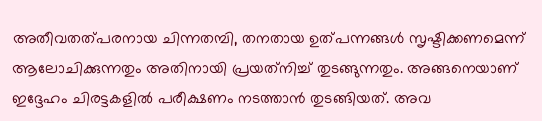അതീവതത്പരനായ ചിന്നതമ്പി, തനതായ ഉത്പന്നങ്ങള്‍ സൃഷ്ടിക്കണമെന്ന് ആലോചിക്കുന്നതും അതിനായി പ്രയത്‌നിച്ച് തുടങ്ങുന്നതും. അങ്ങനെയാണ് ഇദ്ദേഹം ചിരട്ടകളില്‍ പരീക്ഷണം നടത്താന്‍ തുടങ്ങിയത്. അവ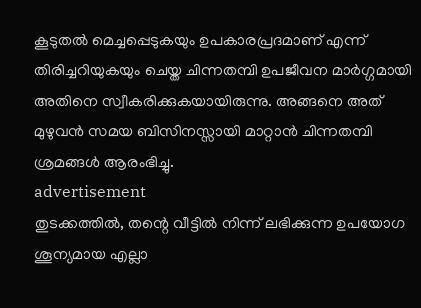കൂടുതല്‍ മെച്ചപ്പെടുകയും ഉപകാരപ്രദമാണ് എന്ന് തിരിച്ചറിയുകയും ചെയ്ത ചിന്നതമ്പി ഉപജീവന മാര്‍ഗ്ഗമായി അതിനെ സ്വീകരിക്കുകയായിരുന്നു. അങ്ങനെ അത് മുഴുവന്‍ സമയ ബിസിനസ്സായി മാറ്റാന്‍ ചിന്നതമ്പി ശ്രമങ്ങള്‍ ആരംഭിച്ചു.
advertisement
തുടക്കത്തിൽ, തന്റെ വീട്ടില്‍ നിന്ന് ലഭിക്കുന്ന ഉപയോഗ ശൂന്യമായ എല്ലാ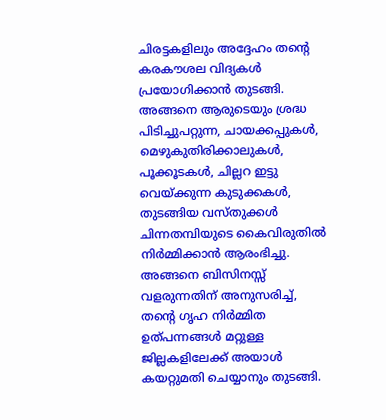ചിരട്ടകളിലും അദ്ദേഹം തന്റെ കരകൗശല വിദ്യകള്‍ പ്രയോഗിക്കാന്‍ തുടങ്ങി. അങ്ങനെ ആരുടെയും ശ്രദ്ധ പിടിച്ചുപറ്റുന്ന, ചായക്കപ്പുകള്‍, മെഴുകുതിരിക്കാലുകള്‍, പൂക്കൂടകള്‍, ചില്ലറ ഇട്ടു വെയ്ക്കുന്ന കുടുക്കകള്‍, തുടങ്ങിയ വസ്തുക്കള്‍ ചിന്നതമ്പിയുടെ കൈവിരുതില്‍ നിര്‍മ്മിക്കാൻ ആരംഭിച്ചു. അങ്ങനെ ബിസിനസ്സ് വളരുന്നതിന് അനുസരിച്ച്, തന്റെ ഗൃഹ നിര്‍മ്മിത ഉത്പന്നങ്ങള്‍ മറ്റുള്ള ജില്ലകളിലേക്ക് അയാള്‍ കയറ്റുമതി ചെയ്യാനും തുടങ്ങി.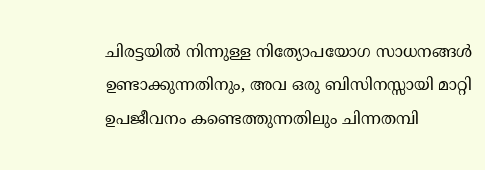ചിരട്ടയില്‍ നിന്നുള്ള നിത്യോപയോഗ സാധനങ്ങള്‍ ഉണ്ടാക്കുന്നതിനും, അവ ഒരു ബിസിനസ്സായി മാറ്റി ഉപജീവനം കണ്ടെത്തുന്നതിലും ചിന്നതമ്പി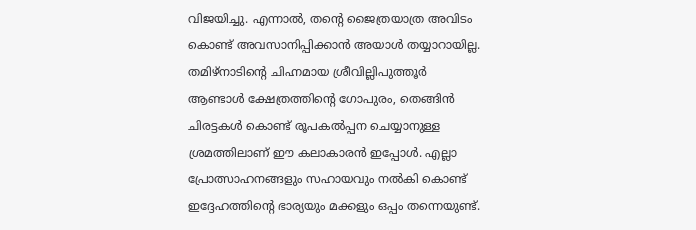വിജയിച്ചു. എന്നാല്‍, തന്റെ ജൈത്രയാത്ര അവിടം കൊണ്ട് അവസാനിപ്പിക്കാന്‍ അയാള്‍ തയ്യാറായില്ല. തമിഴ്‌നാടിന്റെ ചിഹ്നമായ ശ്രീവില്ലിപുത്തൂര്‍ ആണ്ടാള്‍ ക്ഷേത്രത്തിന്റെ ഗോപുരം, തെങ്ങിന്‍ ചിരട്ടകള്‍ കൊണ്ട് രൂപകല്‍പ്പന ചെയ്യാനുള്ള ശ്രമത്തിലാണ് ഈ കലാകാരന്‍ ഇപ്പോള്‍. എല്ലാ പ്രോത്സാഹനങ്ങളും സഹായവും നല്‍കി കൊണ്ട് ഇദ്ദേഹത്തിന്റെ ഭാര്യയും മക്കളും ഒപ്പം തന്നെയുണ്ട്.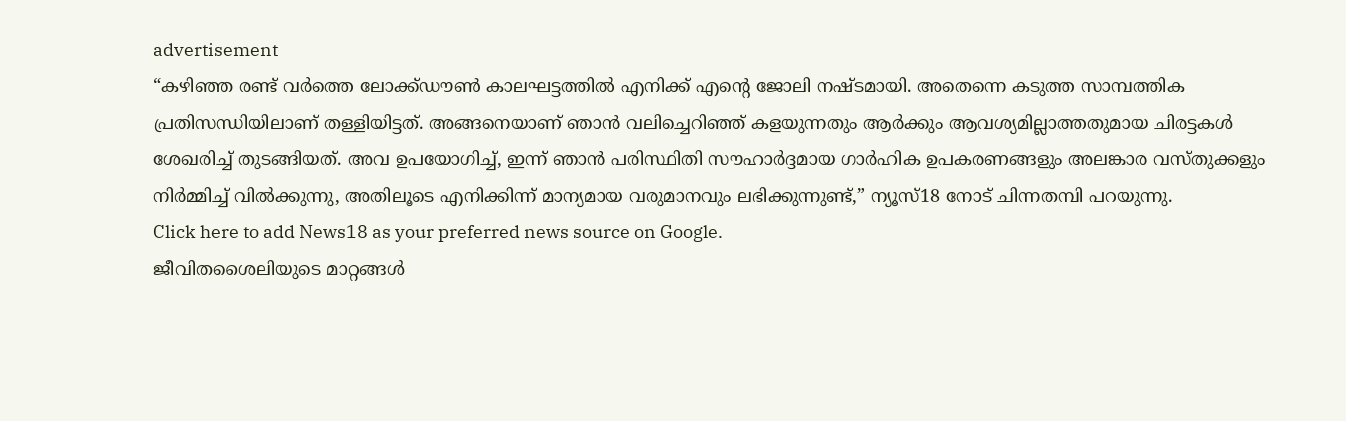advertisement
“കഴിഞ്ഞ രണ്ട് വര്‍ത്തെ ലോക്ക്ഡൗണ്‍ കാലഘട്ടത്തില്‍ എനിക്ക് എന്റെ ജോലി നഷ്ടമായി. അതെന്നെ കടുത്ത സാമ്പത്തിക പ്രതിസന്ധിയിലാണ് തള്ളിയിട്ടത്. അങ്ങനെയാണ് ഞാന്‍ വലിച്ചെറിഞ്ഞ് കളയുന്നതും ആര്‍ക്കും ആവശ്യമില്ലാത്തതുമായ ചിരട്ടകള്‍ ശേഖരിച്ച് തുടങ്ങിയത്. അവ ഉപയോഗിച്ച്, ഇന്ന് ഞാന്‍ പരിസ്ഥിതി സൗഹാര്‍ദ്ദമായ ഗാര്‍ഹിക ഉപകരണങ്ങളും അലങ്കാര വസ്തുക്കളും നിര്‍മ്മിച്ച് വില്‍ക്കുന്നു, അതിലൂടെ എനിക്കിന്ന് മാന്യമായ വരുമാനവും ലഭിക്കുന്നുണ്ട്,” ന്യൂസ്18 നോട് ചിന്നതമ്പി പറയുന്നു.
Click here to add News18 as your preferred news source on Google.
ജീവിതശൈലിയുടെ മാറ്റങ്ങൾ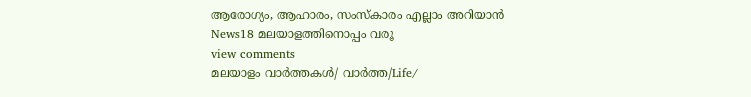ആരോഗ്യം, ആഹാരം, സംസ്കാരം എല്ലാം അറിയാൻ News18 മലയാളത്തിനൊപ്പം വരൂ
view comments
മലയാളം വാർത്തകൾ/ വാർത്ത/Life/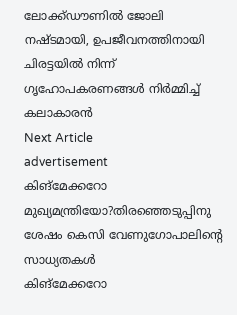ലോക്ക്ഡൗണില്‍ ജോലി നഷ്ടമായി, ഉപജീവനത്തിനായി ചിരട്ടയില്‍ നിന്ന് ഗൃഹോപകരണങ്ങൾ നിര്‍മ്മിച്ച് കലാകാരൻ
Next Article
advertisement
കിങ്മേക്കറോ മുഖ്യമന്ത്രിയോ?തിരഞ്ഞെടുപ്പിനു ശേഷം കെസി വേണുഗോപാലിന്റെ സാധ്യതകൾ
കിങ്മേക്കറോ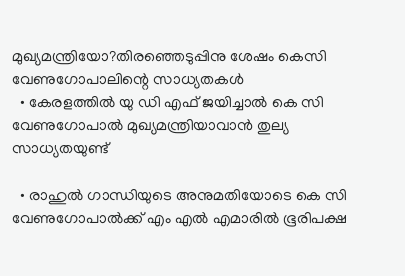മുഖ്യമന്ത്രിയോ?തിരഞ്ഞെടുപ്പിനു ശേഷം കെസി വേണുഗോപാലിന്റെ സാധ്യതകൾ
  • കേരളത്തിൽ യു ഡി എഫ് ജയിച്ചാൽ കെ സി വേണുഗോപാൽ മുഖ്യമന്ത്രിയാവാൻ തുല്യ സാധ്യതയുണ്ട്

  • രാഹുൽ ഗാന്ധിയുടെ അനുമതിയോടെ കെ സി വേണുഗോപാൽക്ക് എം എൽ എമാരിൽ ഭൂരിപക്ഷ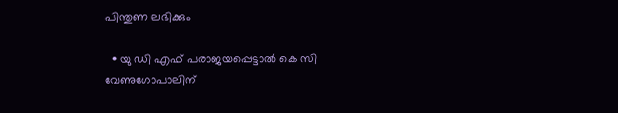പിന്തുണ ലഭിക്കും

  • യു ഡി എഫ് പരാജയപ്പെട്ടാൽ കെ സി വേണുഗോപാലിന്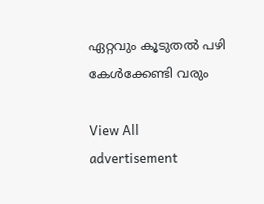ഏറ്റവും കൂടുതൽ പഴി കേൾക്കേണ്ടി വരും

View All
advertisement